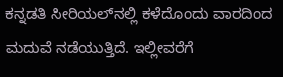ಕನ್ನಡತಿ ಸೀರಿಯಲ್‌ನಲ್ಲಿ ಕಳೆದೊಂದು ವಾರದಿಂದ ಮದುವೆ ನಡೆಯುತ್ತಿದೆ. ಇಲ್ಲೀವರೆಗೆ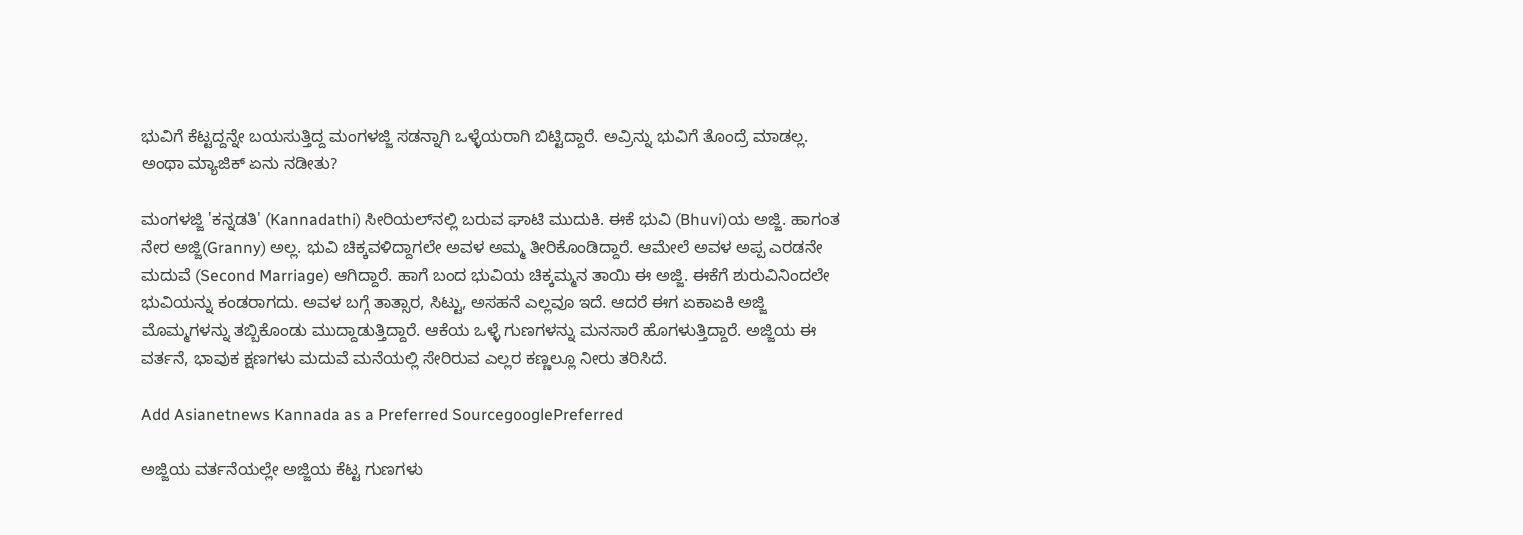ಭುವಿಗೆ ಕೆಟ್ಟದ್ದನ್ನೇ ಬಯಸುತ್ತಿದ್ದ ಮಂಗಳಜ್ಜಿ ಸಡನ್ನಾಗಿ ಒಳ್ಳೆಯರಾಗಿ ಬಿಟ್ಟಿದ್ದಾರೆ. ಅವ್ರಿನ್ನು ಭುವಿಗೆ ತೊಂದ್ರೆ ಮಾಡಲ್ಲ. ಅಂಥಾ ಮ್ಯಾಜಿಕ್ ಏನು ನಡೀತು?

ಮಂಗಳಜ್ಜಿ 'ಕನ್ನಡತಿ' (Kannadathi) ಸೀರಿಯಲ್‌ನಲ್ಲಿ ಬರುವ ಘಾಟಿ ಮುದುಕಿ. ಈಕೆ ಭುವಿ (Bhuvi)ಯ ಅಜ್ಜಿ. ಹಾಗಂತ ನೇರ ಅಜ್ಜಿ(Granny) ಅಲ್ಲ. ಭುವಿ ಚಿಕ್ಕವಳಿದ್ದಾಗಲೇ ಅವಳ ಅಮ್ಮ ತೀರಿಕೊಂಡಿದ್ದಾರೆ. ಆಮೇಲೆ ಅವಳ ಅಪ್ಪ ಎರಡನೇ ಮದುವೆ (Second Marriage) ಆಗಿದ್ದಾರೆ. ಹಾಗೆ ಬಂದ ಭುವಿಯ ಚಿಕ್ಕಮ್ಮನ ತಾಯಿ ಈ ಅಜ್ಜಿ. ಈಕೆಗೆ ಶುರುವಿನಿಂದಲೇ ಭುವಿಯನ್ನು ಕಂಡರಾಗದು. ಅವಳ ಬಗ್ಗೆ ತಾತ್ಸಾರ, ಸಿಟ್ಟು, ಅಸಹನೆ ಎಲ್ಲವೂ ಇದೆ. ಆದರೆ ಈಗ ಏಕಾಏಕಿ ಅಜ್ಜಿ ಮೊಮ್ಮಗಳನ್ನು ತಬ್ಬಿಕೊಂಡು ಮುದ್ದಾಡುತ್ತಿದ್ದಾರೆ. ಆಕೆಯ ಒಳ್ಳೆ ಗುಣಗಳನ್ನು ಮನಸಾರೆ ಹೊಗಳುತ್ತಿದ್ದಾರೆ. ಅಜ್ಜಿಯ ಈ ವರ್ತನೆ, ಭಾವುಕ ಕ್ಷಣಗಳು ಮದುವೆ ಮನೆಯಲ್ಲಿ ಸೇರಿರುವ ಎಲ್ಲರ ಕಣ್ಣಲ್ಲೂ ನೀರು ತರಿಸಿದೆ.

Add Asianetnews Kannada as a Preferred SourcegooglePreferred

ಅಜ್ಜಿಯ ವರ್ತನೆಯಲ್ಲೇ ಅಜ್ಜಿಯ ಕೆಟ್ಟ ಗುಣಗಳು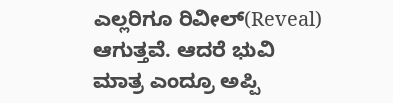ಎಲ್ಲರಿಗೂ ರಿವೀಲ್(Reveal) ಆಗುತ್ತವೆ. ಆದರೆ ಭುವಿ ಮಾತ್ರ ಎಂದ್ರೂ ಅಪ್ಪಿ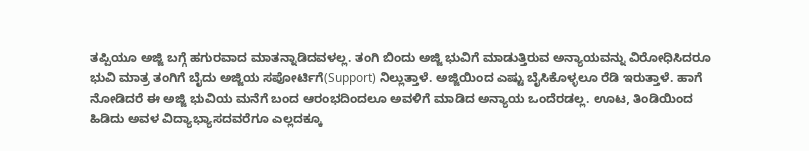ತಪ್ಪಿಯೂ ಅಜ್ಜಿ ಬಗ್ಗೆ ಹಗುರವಾದ ಮಾತನ್ನಾಡಿದವಳಲ್ಲ. ತಂಗಿ ಬಿಂದು ಅಜ್ಜಿ ಭುವಿಗೆ ಮಾಡುತ್ತಿರುವ ಅನ್ಯಾಯವನ್ನು ವಿರೋಧಿಸಿದರೂ ಭುವಿ ಮಾತ್ರ ತಂಗಿಗೆ ಬೈದು ಅಜ್ಜಿಯ ಸಪೋರ್ಟಿಗೆ(Support) ನಿಲ್ಲುತ್ತಾಳೆ. ಅಜ್ಜಿಯಿಂದ ಎಷ್ಟು ಬೈಸಿಕೊಳ್ಳಲೂ ರೆಡಿ ಇರುತ್ತಾಳೆ. ಹಾಗೆ ನೋಡಿದರೆ ಈ ಅಜ್ಜಿ ಭುವಿಯ ಮನೆಗೆ ಬಂದ ಆರಂಭದಿಂದಲೂ ಅವಳಿಗೆ ಮಾಡಿದ ಅನ್ಯಾಯ ಒಂದೆರಡಲ್ಲ. ಊಟ, ತಿಂಡಿಯಿಂದ ಹಿಡಿದು ಅವಳ ವಿದ್ಯಾಭ್ಯಾಸದವರೆಗೂ ಎಲ್ಲದಕ್ಕೂ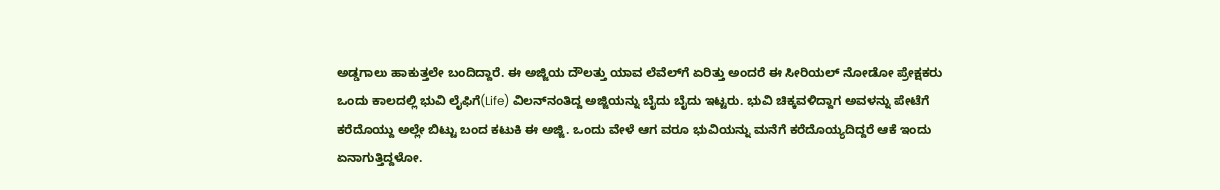ಅಡ್ಡಗಾಲು ಹಾಕುತ್ತಲೇ ಬಂದಿದ್ದಾರೆ. ಈ ಅಜ್ಜಿಯ ದೌಲತ್ತು ಯಾವ ಲೆವೆಲ್‌ಗೆ ಏರಿತ್ತು ಅಂದರೆ ಈ ಸೀರಿಯಲ್ ನೋಡೋ ಪ್ರೇಕ್ಷಕರು ಒಂದು ಕಾಲದಲ್ಲಿ ಭುವಿ ಲೈಫಿಗೆ(Life) ವಿಲನ್‌ನಂತಿದ್ದ ಅಜ್ಜಿಯನ್ನು ಬೈದು ಬೈದು ಇಟ್ಟರು. ಭುವಿ ಚಿಕ್ಕವಳಿದ್ದಾಗ ಅವಳನ್ನು ಪೇಟೆಗೆ ಕರೆದೊಯ್ದು ಅಲ್ಲೇ ಬಿಟ್ಟು ಬಂದ ಕಟುಕಿ ಈ ಅಜ್ಜಿ. ಒಂದು ವೇಳೆ ಆಗ ವರೂ ಭುವಿಯನ್ನು ಮನೆಗೆ ಕರೆದೊಯ್ಯದಿದ್ದರೆ ಆಕೆ ಇಂದು ಏನಾಗುತ್ತಿದ್ದಳೋ.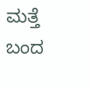ಮತ್ತೆ ಬಂದ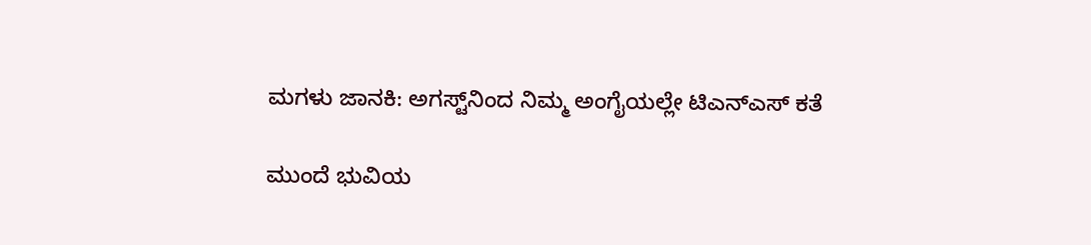ಮಗಳು ಜಾನಕಿ: ಅಗಸ್ಟ್‌ನಿಂದ ನಿಮ್ಮ ಅಂಗೈಯಲ್ಲೇ ಟಿಎನ್‌ಎಸ್‌ ಕತೆ

ಮುಂದೆ ಭುವಿಯ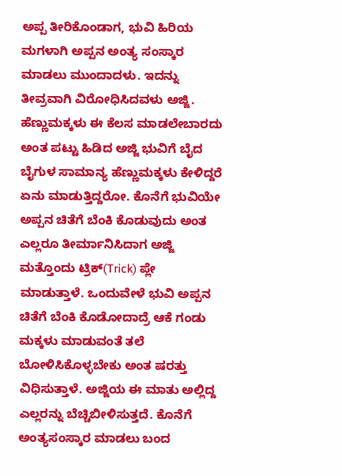ಅಪ್ಪ ತೀರಿಕೊಂಡಾಗ, ಭುವಿ ಹಿರಿಯ ಮಗಳಾಗಿ ಅಪ್ಪನ ಅಂತ್ಯ ಸಂಸ್ಕಾರ ಮಾಡಲು ಮುಂದಾದಳು. ಇದನ್ನು ತೀವ್ರವಾಗಿ ವಿರೋಧಿಸಿದವಳು ಅಜ್ಜಿ. ಹೆಣ್ಣುಮಕ್ಕಳು ಈ ಕೆಲಸ ಮಾಡಲೇಬಾರದು ಅಂತ ಪಟ್ಟು ಹಿಡಿದ ಅಜ್ಜಿ ಭುವಿಗೆ ಬೈದ ಬೈಗುಳ ಸಾಮಾನ್ಯ ಹೆಣ್ಣುಮಕ್ಕಳು ಕೇಳಿದ್ದರೆ ಏನು ಮಾಡುತ್ತಿದ್ದರೋ. ಕೊನೆಗೆ ಭುವಿಯೇ ಅಪ್ಪನ ಚಿತೆಗೆ ಬೆಂಕಿ ಕೊಡುವುದು ಅಂತ ಎಲ್ಲರೂ ತೀರ್ಮಾನಿಸಿದಾಗ ಅಜ್ಜಿ ಮತ್ತೊಂದು ಟ್ರಿಕ್(Trick) ಪ್ಲೇ ಮಾಡುತ್ತಾಳೆ. ಒಂದುವೇಳೆ ಭುವಿ ಅಪ್ಪನ ಚಿತೆಗೆ ಬೆಂಕಿ ಕೊಡೋದಾದ್ರೆ ಆಕೆ ಗಂಡು ಮಕ್ಕಳು ಮಾಡುವಂತೆ ತಲೆ ಬೋಳಿಸಿಕೊಳ್ಳಬೇಕು ಅಂತ ಷರತ್ತು ವಿಧಿಸುತ್ತಾಳೆ. ಅಜ್ಜಿಯ ಈ ಮಾತು ಅಲ್ಲಿದ್ದ ಎಲ್ಲರನ್ನು ಬೆಚ್ಚಿಬೀಳಿಸುತ್ತದೆ. ಕೊನೆಗೆ ಅಂತ್ಯಸಂಸ್ಕಾರ ಮಾಡಲು ಬಂದ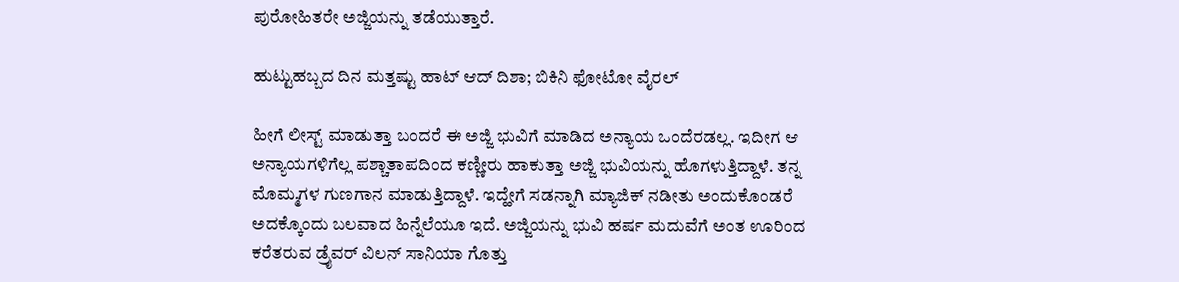ಪುರೋಹಿತರೇ ಅಜ್ಜಿಯನ್ನು ತಡೆಯುತ್ತಾರೆ.

ಹುಟ್ಟುಹಬ್ಬದ ದಿನ ಮತ್ತಷ್ಟು ಹಾಟ್ ಆದ್ ದಿಶಾ; ಬಿಕಿನಿ ಫೋಟೋ ವೈರಲ್

ಹೀಗೆ ಲೀಸ್ಟ್ ಮಾಡುತ್ತಾ ಬಂದರೆ ಈ ಅಜ್ಜಿ ಭುವಿಗೆ ಮಾಡಿದ ಅನ್ಯಾಯ ಒಂದೆರಡಲ್ಲ. ಇದೀಗ ಆ ಅನ್ಯಾಯಗಳಿಗೆಲ್ಲ ಪಶ್ಚಾತಾಪದಿಂದ ಕಣ್ಣೀರು ಹಾಕುತ್ತಾ ಅಜ್ಜಿ ಭುವಿಯನ್ನು ಹೊಗಳುತ್ತಿದ್ದಾಳೆ. ತನ್ನ ಮೊಮ್ಮಗಳ ಗುಣಗಾನ ಮಾಡುತ್ತಿದ್ದಾಳೆ. ಇದ್ಹೇಗೆ ಸಡನ್ನಾಗಿ ಮ್ಯಾಜಿಕ್ ನಡೀತು ಅಂದುಕೊಂಡರೆ ಅದಕ್ಕೊಂದು ಬಲವಾದ ಹಿನ್ನೆಲೆಯೂ ಇದೆ. ಅಜ್ಜಿಯನ್ನು ಭುವಿ ಹರ್ಷ ಮದುವೆಗೆ ಅಂತ ಊರಿಂದ ಕರೆತರುವ ಡ್ರೈವರ್ ವಿಲನ್ ಸಾನಿಯಾ ಗೊತ್ತು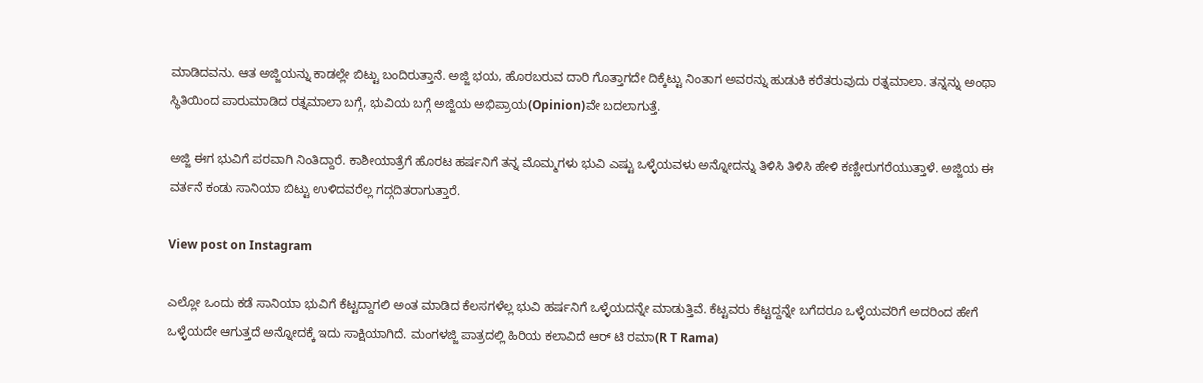ಮಾಡಿದವನು. ಆತ ಅಜ್ಜಿಯನ್ನು ಕಾಡಲ್ಲೇ ಬಿಟ್ಟು ಬಂದಿರುತ್ತಾನೆ. ಅಜ್ಜಿ ಭಯ, ಹೊರಬರುವ ದಾರಿ ಗೊತ್ತಾಗದೇ ದಿಕ್ಕೆಟ್ಟು ನಿಂತಾಗ ಅವರನ್ನು ಹುಡುಕಿ ಕರೆತರುವುದು ರತ್ನಮಾಲಾ. ತನ್ನನ್ನು ಅಂಥಾ ಸ್ಥಿತಿಯಿಂದ ಪಾರುಮಾಡಿದ ರತ್ನಮಾಲಾ ಬಗ್ಗೆ, ಭುವಿಯ ಬಗ್ಗೆ ಅಜ್ಜಿಯ ಅಭಿಪ್ರಾಯ(Opinion)ವೇ ಬದಲಾಗುತ್ತೆ.

ಅಜ್ಜಿ ಈಗ ಭುವಿಗೆ ಪರವಾಗಿ ನಿಂತಿದ್ದಾರೆ. ಕಾಶೀಯಾತ್ರೆಗೆ ಹೊರಟ ಹರ್ಷನಿಗೆ ತನ್ನ ಮೊಮ್ಮಗಳು ಭುವಿ ಎಷ್ಟು ಒಳ್ಳೆಯವಳು ಅನ್ನೋದನ್ನು ತಿಳಿಸಿ ತಿಳಿಸಿ ಹೇಳಿ ಕಣ್ಣೀರುಗರೆಯುತ್ತಾಳೆ. ಅಜ್ಜಿಯ ಈ ವರ್ತನೆ ಕಂಡು ಸಾನಿಯಾ ಬಿಟ್ಟು ಉಳಿದವರೆಲ್ಲ ಗದ್ಗದಿತರಾಗುತ್ತಾರೆ.

View post on Instagram

ಎಲ್ಲೋ ಒಂದು ಕಡೆ ಸಾನಿಯಾ ಭುವಿಗೆ ಕೆಟ್ಟದ್ದಾಗಲಿ ಅಂತ ಮಾಡಿದ ಕೆಲಸಗಳೆಲ್ಲ ಭುವಿ ಹರ್ಷನಿಗೆ ಒಳ್ಳೆಯದನ್ನೇ ಮಾಡುತ್ತಿವೆ. ಕೆಟ್ಟವರು ಕೆಟ್ಟದ್ದನ್ನೇ ಬಗೆದರೂ ಒಳ್ಳೆಯವರಿಗೆ ಅದರಿಂದ ಹೇಗೆ ಒಳ್ಳೆಯದೇ ಆಗುತ್ತದೆ ಅನ್ನೋದಕ್ಕೆ ಇದು ಸಾಕ್ಷಿಯಾಗಿದೆ. ಮಂಗಳಜ್ಜಿ ಪಾತ್ರದಲ್ಲಿ ಹಿರಿಯ ಕಲಾವಿದೆ ಆರ್ ಟಿ ರಮಾ(R T Rama)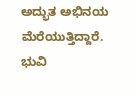ಅದ್ಭುತ ಅಭಿನಯ ಮೆರೆಯುತ್ತಿದ್ದಾರೆ. ಭುವಿ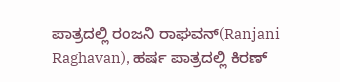ಪಾತ್ರದಲ್ಲಿ ರಂಜನಿ ರಾಘವನ್(Ranjani Raghavan), ಹರ್ಷ ಪಾತ್ರದಲ್ಲಿ ಕಿರಣ್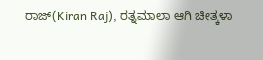ರಾಜ್(Kiran Raj), ರತ್ನಮಾಲಾ ಆಗಿ ಚೀತ್ಕಳಾ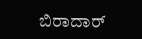ಬಿರಾದಾರ್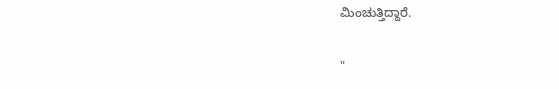ಮಿಂಚುತ್ತಿದ್ದಾರೆ.

"